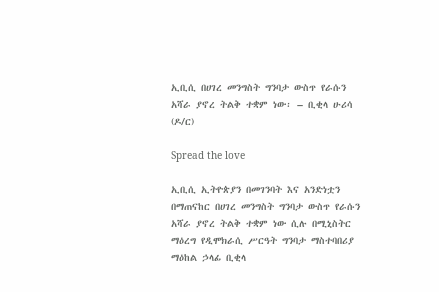ኢቢሲ በሀገረ መንግስት ግንባታ ውስጥ የራሱን አሻራ ያኖረ ትልቅ ተቋም ነው፡ – ቢቂላ ሁሪሳ (ዶ/ር)

Spread the love

ኢቢሲ ኢትዮጵያን በመገንባት እና አንድነቷን በማጠናከር በሀገረ መንግስት ግንባታ ውስጥ የራሱን አሻራ ያኖረ ትልቅ ተቋም ነው ሲሉ በሚኒስትር ማዕረግ የዲሞክራሲ ሥርዓት ግንባታ ማስተባበሪያ ማዕከል ኃላፊ ቢቂላ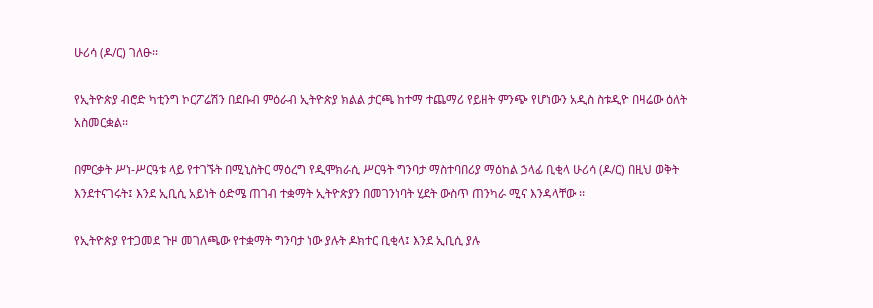ሁሪሳ (ዶ/ር) ገለፁ፡፡

የኢትዮጵያ ብሮድ ካቲንግ ኮርፖሬሽን በደቡብ ምዕራብ ኢትዮጵያ ክልል ታርጫ ከተማ ተጨማሪ የይዘት ምንጭ የሆነውን አዲስ ስቱዲዮ በዛሬው ዕለት አስመርቋል፡፡

በምርቃት ሥነ-ሥርዓቱ ላይ የተገኙት በሚኒስትር ማዕረግ የዲሞክራሲ ሥርዓት ግንባታ ማስተባበሪያ ማዕከል ኃላፊ ቢቂላ ሁሪሳ (ዶ/ር) በዚህ ወቅት እንደተናገሩት፤ እንደ ኢቢሲ አይነት ዕድሜ ጠገብ ተቋማት ኢትዮጵያን በመገንነባት ሂደት ውስጥ ጠንካራ ሚና እንዳላቸው ፡፡

የኢትዮጵያ የተጋመደ ጉዞ መገለጫው የተቋማት ግንባታ ነው ያሉት ዶክተር ቢቂላ፤ እንደ ኢቢሲ ያሉ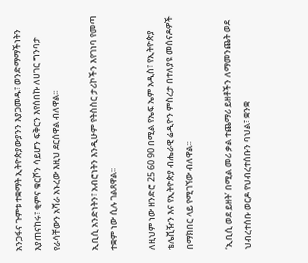አንጋፋና ጉምቱ ተቋማት ኢትዮጵያውያንን እያጋመዱ፣ ወንድማማችነትን እያጠናከሩ፣ ቂምና ቁርሾን ሳይሆን ፍቅርን እየሰበኩ ለሀገር ግንባታ የራሳቸውን አሻራ አኑረው እዚህ ደርሰዋል ብለዋል፡፡

ኢቢሲ አንድነትን፣ አብሮነትን እንዲሁም የትስስር ታሪኮችን እየገነባ የመጣ ተቋም ነው ሲሉ ገልጸዋል፡፡

ለዚህም ነው ዘንድሮ 25 60 90 በሚል የኤፍ ኤም አዲስ፣ የኢትዮጵያ ቴሌቪዥን እና የኢትዮጵያ ብሔራዊ ሬዲዮን ምስረታ በተለያዩ መሰናዶዎች በማክበር ላይ የሚገኘው ብለዋል፡፡

‘ኢቢሲ ወደ ይዘት’ በሚል መሪ ቃል ተጨማሪ ይዘቶችን ለማመንጨት ወደ ህብረተሰቡ ወርዶ የህብረተሰቡን ባህል፣ ቋንቋ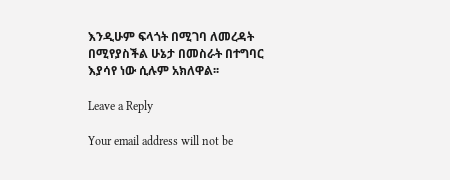እንዲሁም ፍላጎት በሚገባ ለመረዳት በሚየያስችል ሁኔታ በመስራት በተግባር እያሳየ ነው ሲሉም አክለዋል፡፡

Leave a Reply

Your email address will not be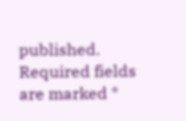published. Required fields are marked *